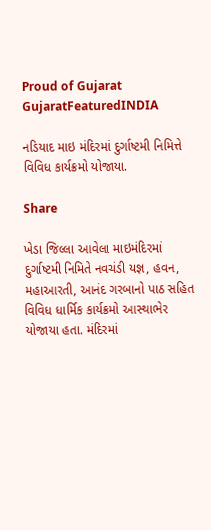Proud of Gujarat
GujaratFeaturedINDIA

નડિયાદ માઇ મંદિરમાં દુર્ગાષ્ટમી નિમિત્તે વિવિધ કાર્યક્રમો યોજાયા.

Share

ખેડા જિલ્લા આવેલા માઇમંદિરમાં દુર્ગાષ્ટમી નિમિતે નવચંડી યજ્ઞ, હવન, મહાઆરતી, આનંદ ગરબાનો પાઠ સહિત વિવિધ ધાર્મિક કાર્યક્રમો આસ્થાભેર યોજાયા હતા. મંદિરમાં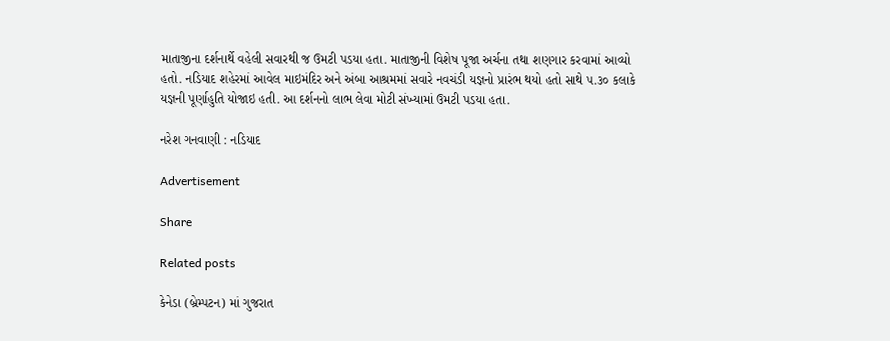માતાજીના દર્શનાર્થે વહેલી સવારથી જ ઉમટી પડયા હતા. માતાજીની વિશેષ પૂજા અર્ચના તથા શણગાર કરવામાં આવ્યો હતો. નડિયાદ શહેરમાં આવેલ માઇમંદિર અને અંબા આશ્રમમાં સવારે નવચંડી યજ્ઞનો પ્રારંભ થયો હતો સાથે ૫.૩૦ કલાકે યજ્ઞની પૂર્ણાહુતિ યોજાઇ હતી. આ દર્શનનો લાભ લેવા મોટી સંખ્યામાં ઉમટી પડયા હતા.

નરેશ ગનવાણી : નડિયાદ

Advertisement

Share

Related posts

કેનેડા (બ્રેમ્પટન) માં ગુજરાત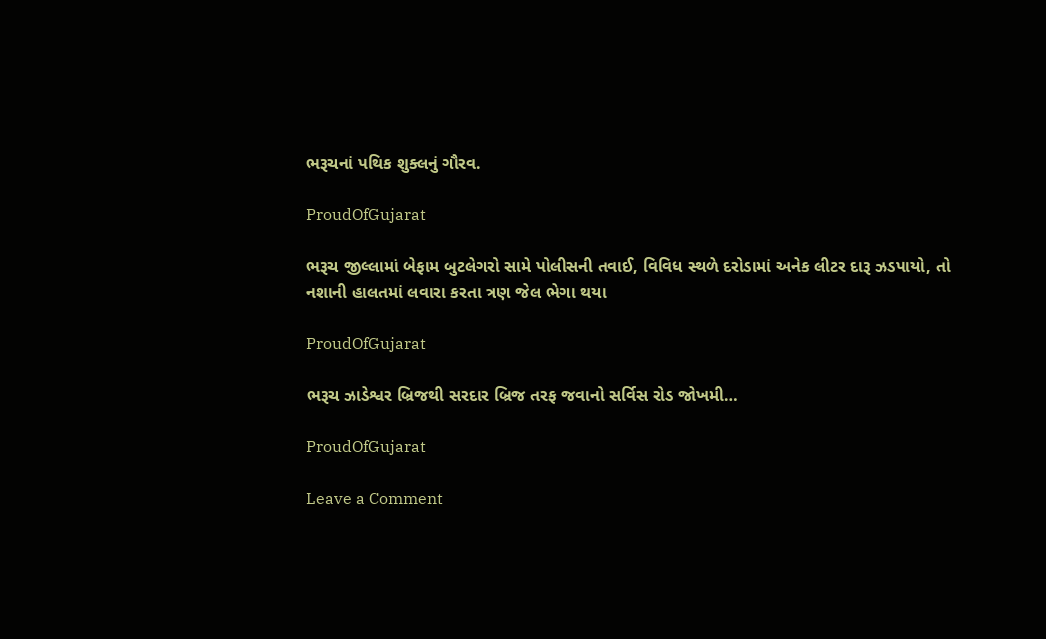ભરૂચનાં પથિક શુક્લનું ગૌરવ.

ProudOfGujarat

ભરૂચ જીલ્લામાં બેફામ બુટલેગરો સામે પોલીસની તવાઈ, વિવિધ સ્થળે દરોડામાં અનેક લીટર દારૂ ઝડપાયો, તો નશાની હાલતમાં લવારા કરતા ત્રણ જેલ ભેગા થયા

ProudOfGujarat

ભરૂચ ઝાડેશ્વર બ્રિજથી સરદાર બ્રિજ તરફ જવાનો સર્વિસ રોડ જોખમી…

ProudOfGujarat

Leave a Comment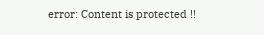error: Content is protected !!